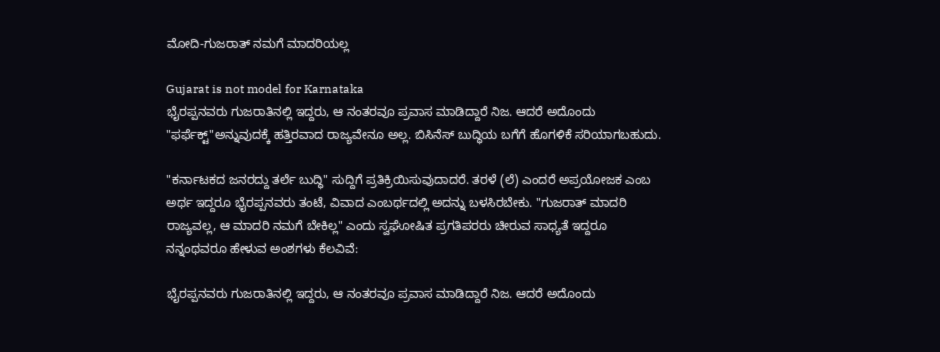ಮೋದಿ-ಗುಜರಾತ್ ನಮಗೆ ಮಾದರಿಯಲ್ಲ

Gujarat is not model for Karnataka
ಭೈರಪ್ಪನವರು ಗುಜರಾತಿನಲ್ಲಿ ಇದ್ದರು, ಆ ನಂತರವೂ ಪ್ರವಾಸ ಮಾಡಿದ್ದಾರೆ ನಿಜ. ಆದರೆ ಅದೊಂದು "ಫರ್ಫೆಕ್ಟ್"ಅನ್ನುವುದಕ್ಕೆ ಹತ್ತಿರವಾದ ರಾಜ್ಯವೇನೂ ಅಲ್ಲ. ಬಿಸಿನೆಸ್ ಬುದ್ಧಿಯ ಬಗೆಗೆ ಹೊಗಳಿಕೆ ಸರಿಯಾಗಬಹುದು.

"ಕರ್ನಾಟಕದ ಜನರದ್ದು ತರ್ಲೆ ಬುದ್ಧಿ" ಸುದ್ದಿಗೆ ಪ್ರತಿಕ್ರಿಯಿಸುವುದಾದರೆ. ತರಳೆ (ಲೆ) ಎಂದರೆ ಅಪ್ರಯೋಜಕ ಎಂಬ ಅರ್ಥ ಇದ್ದರೂ ಭೈರಪ್ಪನವರು ತಂಟೆ, ವಿವಾದ ಎಂಬರ್ಥದಲ್ಲಿ ಅದನ್ನು ಬಳಸಿರಬೇಕು. "ಗುಜರಾತ್ ಮಾದರಿ ರಾಜ್ಯವಲ್ಲ, ಆ ಮಾದರಿ ನಮಗೆ ಬೇಕಿಲ್ಲ" ಎಂದು ಸ್ವಘೋಷಿತ ಪ್ರಗತಿಪರರು ಚೀರುವ ಸಾಧ್ಯತೆ ಇದ್ದರೂ ನನ್ನಂಥವರೂ ಹೇಳುವ ಅಂಶಗಳು ಕೆಲವಿವೆ:

ಭೈರಪ್ಪನವರು ಗುಜರಾತಿನಲ್ಲಿ ಇದ್ದರು, ಆ ನಂತರವೂ ಪ್ರವಾಸ ಮಾಡಿದ್ದಾರೆ ನಿಜ. ಆದರೆ ಅದೊಂದು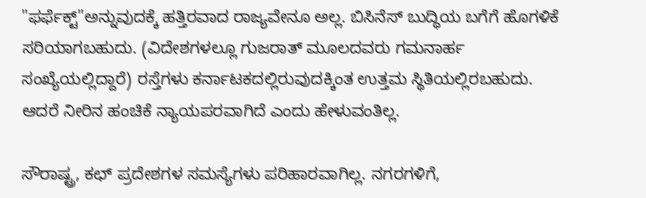"ಫರ್ಫೆಕ್ಟ್"ಅನ್ನುವುದಕ್ಕೆ ಹತ್ತಿರವಾದ ರಾಜ್ಯವೇನೂ ಅಲ್ಲ. ಬಿಸಿನೆಸ್ ಬುದ್ಧಿಯ ಬಗೆಗೆ ಹೊಗಳಿಕೆ ಸರಿಯಾಗಬಹುದು. (ವಿದೇಶಗಳಲ್ಲೂ ಗುಜರಾತ್ ಮೂಲದವರು ಗಮನಾರ್ಹ ಸಂಖ್ಯೆಯಲ್ಲಿದ್ದಾರೆ) ರಸ್ತೆಗಳು ಕರ್ನಾಟಕದಲ್ಲಿರುವುದಕ್ಕಿಂತ ಉತ್ತಮ ಸ್ಥಿತಿಯಲ್ಲಿರಬಹುದು. ಆದರೆ ನೀರಿನ ಹಂಚಿಕೆ ನ್ಯಾಯಪರವಾಗಿದೆ ಎಂದು ಹೇಳುವಂತಿಲ್ಲ.

ಸೌರಾಷ್ಟ್ರ, ಕಛ್ ಪ್ರದೇಶಗಳ ಸಮಸ್ಯೆಗಳು ಪರಿಹಾರವಾಗಿಲ್ಲ. ನಗರಗಳಿಗೆ,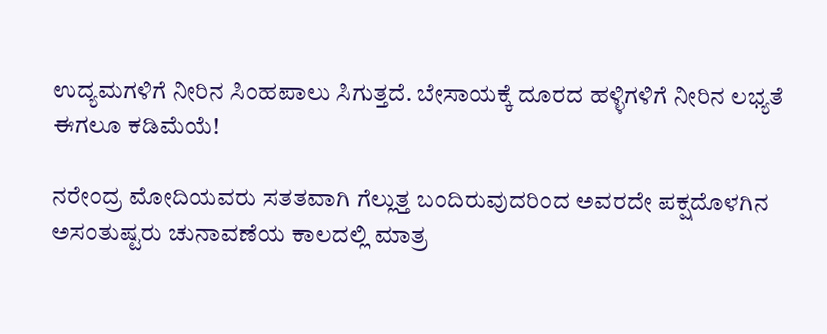ಉದ್ಯಮಗಳಿಗೆ ನೀರಿನ ಸಿಂಹಪಾಲು ಸಿಗುತ್ತದೆ. ಬೇಸಾಯಕ್ಕೆ ದೂರದ ಹಳ್ಳಿಗಳಿಗೆ ನೀರಿನ ಲಭ್ಯತೆ ಈಗಲೂ ಕಡಿಮೆಯೆ!

ನರೇಂದ್ರ ಮೋದಿಯವರು ಸತತವಾಗಿ ಗೆಲ್ಲುತ್ತ ಬಂದಿರುವುದರಿಂದ ಅವರದೇ ಪಕ್ಷದೊಳಗಿನ ಅಸಂತುಷ್ಟರು ಚುನಾವಣೆಯ ಕಾಲದಲ್ಲಿ ಮಾತ್ರ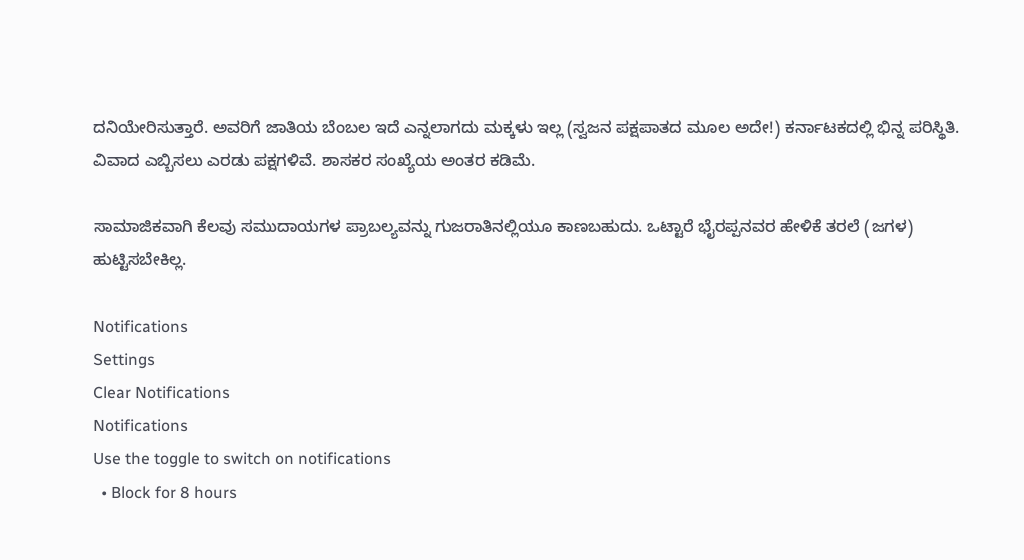ದನಿಯೇರಿಸುತ್ತಾರೆ. ಅವರಿಗೆ ಜಾತಿಯ ಬೆಂಬಲ ಇದೆ ಎನ್ನಲಾಗದು ಮಕ್ಕಳು ಇಲ್ಲ (ಸ್ವಜನ ಪಕ್ಷಪಾತದ ಮೂಲ ಅದೇ!) ಕರ್ನಾಟಕದಲ್ಲಿ ಭಿನ್ನ ಪರಿಸ್ಥಿತಿ. ವಿವಾದ ಎಬ್ಬಿಸಲು ಎರಡು ಪಕ್ಷಗಳಿವೆ. ಶಾಸಕರ ಸಂಖ್ಯೆಯ ಅಂತರ ಕಡಿಮೆ.

ಸಾಮಾಜಿಕವಾಗಿ ಕೆಲವು ಸಮುದಾಯಗಳ ಪ್ರಾಬಲ್ಯವನ್ನು ಗುಜರಾತಿನಲ್ಲಿಯೂ ಕಾಣಬಹುದು. ಒಟ್ಟಾರೆ ಭೈರಪ್ಪನವರ ಹೇಳಿಕೆ ತರಲೆ (ಜಗಳ) ಹುಟ್ಟಿಸಬೇಕಿಲ್ಲ.

Notifications
Settings
Clear Notifications
Notifications
Use the toggle to switch on notifications
  • Block for 8 hours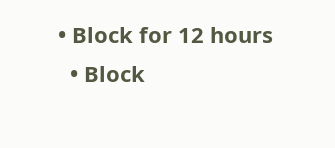• Block for 12 hours
  • Block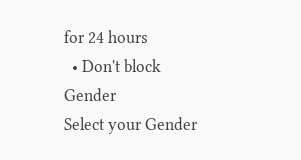for 24 hours
  • Don't block
Gender
Select your Gender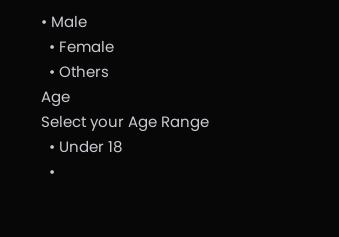• Male
  • Female
  • Others
Age
Select your Age Range
  • Under 18
  •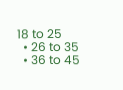18 to 25
  • 26 to 35
  • 36 to 45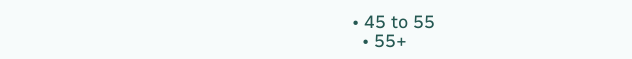• 45 to 55
  • 55+